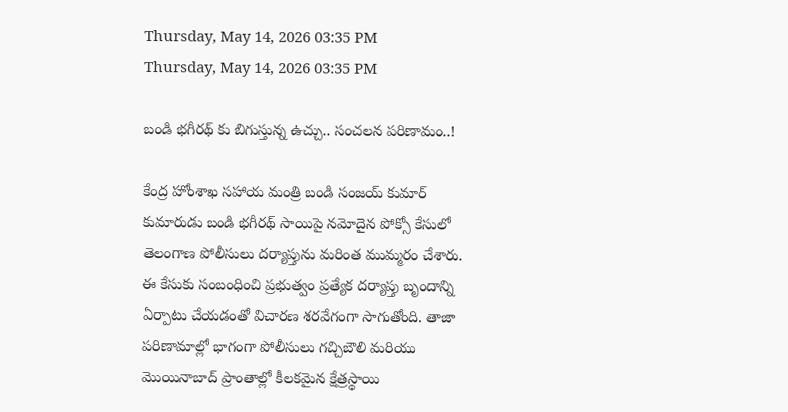Thursday, May 14, 2026 03:35 PM
Thursday, May 14, 2026 03:35 PM

బండి భగీరథ్‌ కు బిగుస్తున్న ఉచ్చు.. సంచలన పరిణామం..!

కేంద్ర హోంశాఖ సహాయ మంత్రి బండి సంజయ్ కుమార్ కుమారుడు బండి భగీరథ్ సాయిపై నమోదైన పోక్సో కేసులో తెలంగాణ పోలీసులు దర్యాప్తును మరింత ముమ్మరం చేశారు. ఈ కేసుకు సంబంధించి ప్రభుత్వం ప్రత్యేక దర్యాప్తు బృందాన్ని ఏర్పాటు చేయడంతో విచారణ శరవేగంగా సాగుతోంది. తాజా పరిణామాల్లో భాగంగా పోలీసులు గచ్చిబౌలి మరియు మొయినాబాద్ ప్రాంతాల్లో కీలకమైన క్షేత్రస్థాయి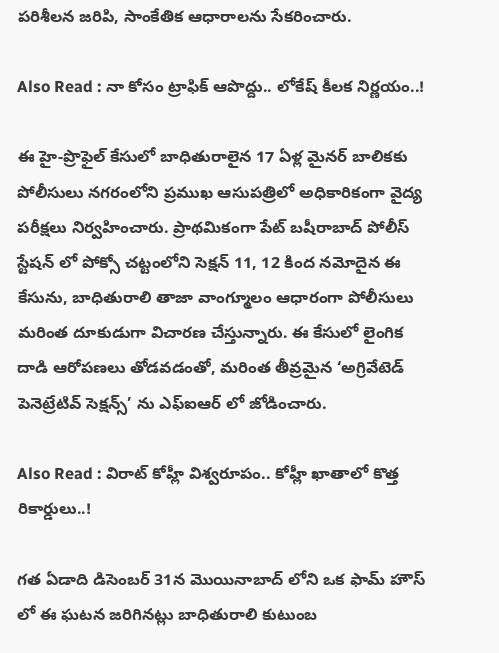పరిశీలన జరిపి, సాంకేతిక ఆధారాలను సేకరించారు.

Also Read : నా కోసం ట్రాఫిక్ ఆపొద్దు.. లోకేష్ కీలక నిర్ణయం..!

ఈ హై-ప్రొఫైల్ కేసులో బాధితురాలైన 17 ఏళ్ల మైనర్ బాలికకు పోలీసులు నగరంలోని ప్రముఖ ఆసుపత్రిలో అధికారికంగా వైద్య పరీక్షలు నిర్వహించారు. ప్రాథమికంగా పేట్ బషీరాబాద్ పోలీస్ స్టేషన్‌ లో పోక్సో చట్టంలోని సెక్షన్ 11, 12 కింద నమోదైన ఈ కేసును, బాధితురాలి తాజా వాంగ్మూలం ఆధారంగా పోలీసులు మరింత దూకుడుగా విచారణ చేస్తున్నారు. ఈ కేసులో లైంగిక దాడి ఆరోపణలు తోడవడంతో, మరింత తీవ్రమైన ‘అగ్రివేటెడ్ పెనెట్రేటివ్ సెక్షన్స్’ ను ఎఫ్‌ఐఆర్ లో జోడించారు.

Also Read : విరాట్ కోహ్లీ విశ్వరూపం.. కోహ్లీ ఖాతాలో కొత్త రికార్డులు..!

గత ఏడాది డిసెంబర్ 31న మొయినాబాద్‌ లోని ఒక ఫామ్‌ హౌస్‌ లో ఈ ఘటన జరిగినట్లు బాధితురాలి కుటుంబ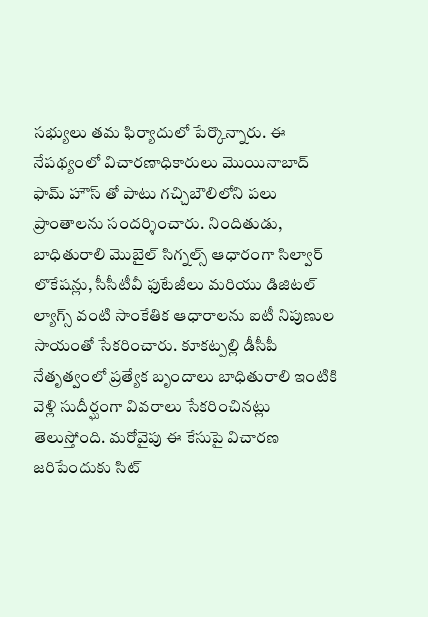సభ్యులు తమ ఫిర్యాదులో పేర్కొన్నారు. ఈ నేపథ్యంలో విచారణాధికారులు మొయినాబాద్‌ ఫామ్‌ హౌస్‌ తో పాటు గచ్చిబౌలిలోని పలు ప్రాంతాలను సందర్శించారు. నిందితుడు, బాధితురాలి మొబైల్ సిగ్నల్స్ ఆధారంగా సిల్వార్ లొకేషన్లు, సీసీటీవీ ఫుటేజీలు మరియు డిజిటల్ ల్యాగ్స్ వంటి సాంకేతిక ఆధారాలను ఐటీ నిపుణుల సాయంతో సేకరించారు. కూకట్పల్లి డీసీపీ నేతృత్వంలో ప్రత్యేక బృందాలు బాధితురాలి ఇంటికి వెళ్లి సుదీర్ఘంగా వివరాలు సేకరించినట్లు తెలుస్తోంది. మరోవైపు ఈ కేసుపై విచారణ జరిపేందుకు సిట్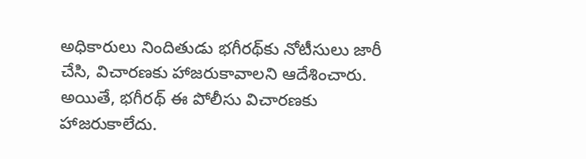అధికారులు నిందితుడు భగీరథ్‌కు నోటీసులు జారీ చేసి, విచారణకు హాజరుకావాలని ఆదేశించారు. అయితే, భగీరథ్ ఈ పోలీసు విచారణకు హాజరుకాలేదు.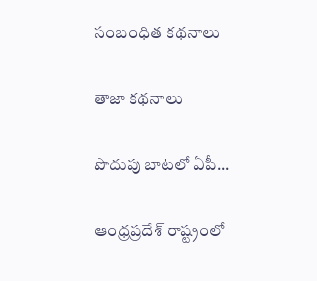సంబంధిత కథనాలు

తాజా కథనాలు

పొదుపు బాటలో ఏపీ...

ఆంధ్రప్రదేశ్ రాష్ట్రంలో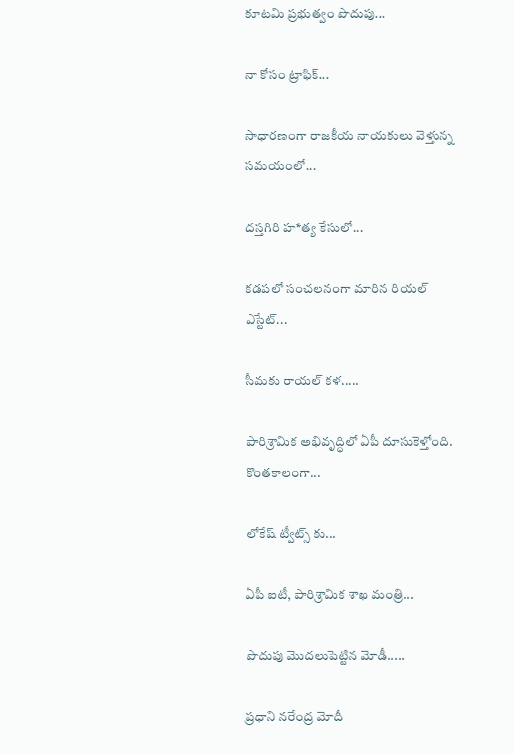కూటమి ప్రభుత్వం పొదుపు...

నా కోసం ట్రాఫిక్...

సాధారణంగా రాజకీయ నాయకులు వెళ్తున్న సమయంలో...

దస్తగిరి హ*త్య కేసులో...

కడపలో సంచలనంగా మారిన రియల్ ఎస్టేట్...

సీమకు రాయల్ కళ.....

పారిశ్రామిక అభివృద్ధిలో ఏపీ దూసుకెళ్తోంది. కొంతకాలంగా...

లోకేష్ ట్వీట్స్ కు...

ఏపీ ఐటీ, పారిశ్రామిక శాఖ మంత్రి...

పొదుపు మొదలుపెట్టిన మోడీ.....

ప్రధాని నరేంద్ర మోదీ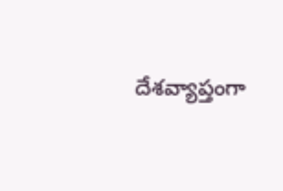దేశవ్యాప్తంగా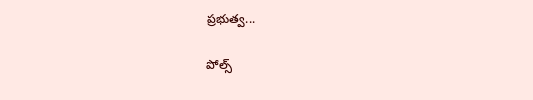ప్రభుత్వ...

పోల్స్